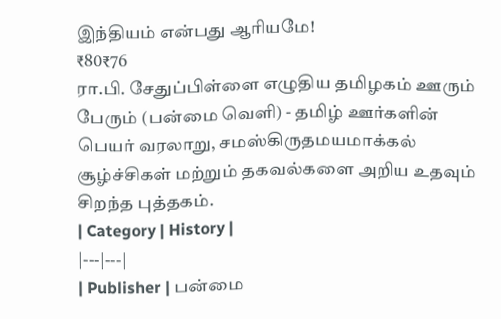இந்தியம் என்பது ஆரியமே!
₹80₹76
ரா.பி. சேதுப்பிள்ளை எழுதிய தமிழகம் ஊரும் பேரும் (பன்மை வெளி) - தமிழ் ஊர்களின் பெயர் வரலாறு, சமஸ்கிருதமயமாக்கல் சூழ்ச்சிகள் மற்றும் தகவல்களை அறிய உதவும் சிறந்த புத்தகம்.
| Category | History |
|---|---|
| Publisher | பன்மை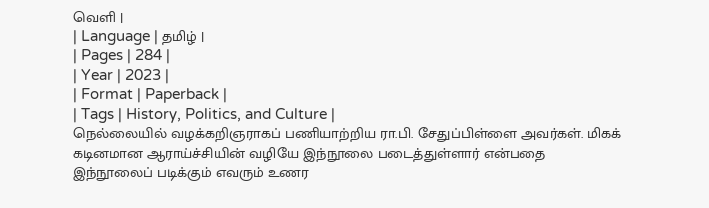வெளி |
| Language | தமிழ் |
| Pages | 284 |
| Year | 2023 |
| Format | Paperback |
| Tags | History, Politics, and Culture |
நெல்லையில் வழக்கறிஞராகப் பணியாற்றிய ரா.பி. சேதுப்பிள்ளை அவர்கள். மிகக் கடினமான ஆராய்ச்சியின் வழியே இந்நூலை படைத்துள்ளார் என்பதை இந்நூலைப் படிக்கும் எவரும் உணர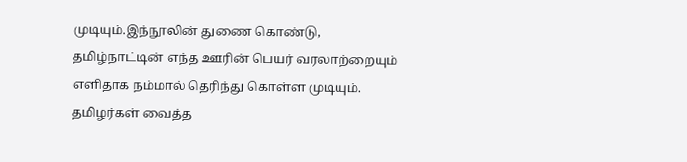முடியும்.இந்நூலின் துணை கொண்டு, தமிழ்நாட்டின் எந்த ஊரின் பெயர் வரலாற்றையும் எளிதாக நம்மால் தெரிந்து கொள்ள முடியும்.
தமிழர்கள் வைத்த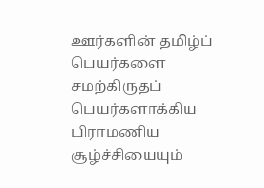ஊர்களின் தமிழ்ப் பெயர்களை சமற்கிருதப் பெயர்களாக்கிய பிராமணிய சூழ்ச்சியையும்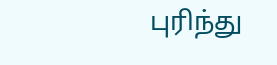புரிந்து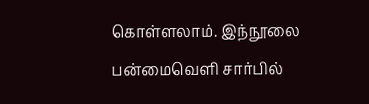கொள்ளலாம். இந்நூலை பன்மைவெளி சார்பில்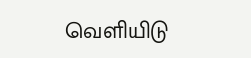வெளியிடு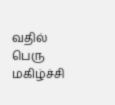வதில் பெரு மகிழ்ச்சி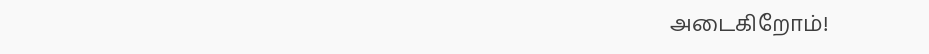அடைகிறோம்!